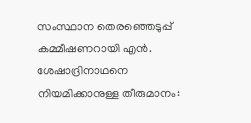സംസ്ഥാന തെരഞ്ഞെടുപ്പ് കമ്മീഷണറായി എൻ. ശേഷാദ്രിനാഥനെ നിയമിക്കാനുള്ള തീരുമാനം: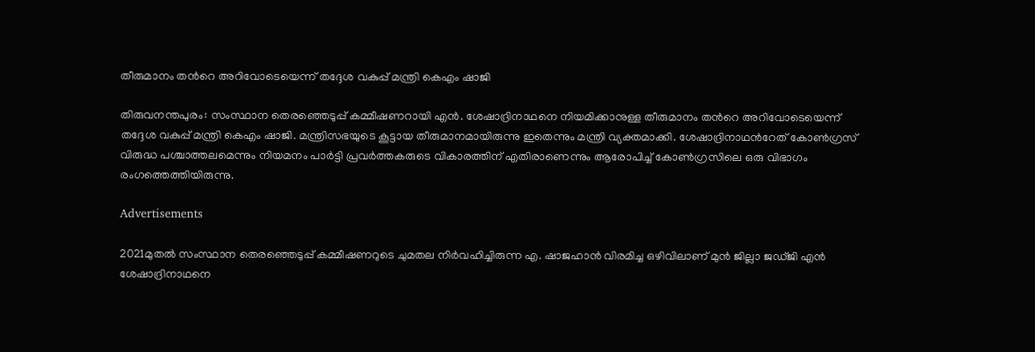തീരുമാനം തന്‍റെ അറിവോടെയെന്ന് തദ്ദേശ വകുപ്പ് മന്ത്രി കെഎം ഷാജി

തിരുവനന്തപുരം: സംസ്ഥാന തെരഞ്ഞെടുപ്പ് കമ്മീഷണറായി എൻ. ശേഷാദ്രിനാഥനെ നിയമിക്കാനുള്ള തീരുമാനം തന്‍റെ അറിവോടെയെന്ന് തദ്ദേശ വകുപ്പ് മന്ത്രി കെഎം ഷാജി. മന്ത്രിസഭയുടെ കൂട്ടായ തീരുമാനമായിരുന്നു ഇതെന്നും മന്ത്രി വ്യക്തമാക്കി. ശേഷാദ്രിനാഥന്‍റേത് കോണ്‍ഗ്രസ് വിരുദ്ധ പശ്ചാത്തലമെന്നും നിയമനം പാര്‍ട്ടി പ്രവര്‍ത്തകരുടെ വികാരത്തിന് എതിരാണെന്നും ആരോപിച്ച്‌ കോണ്‍ഗ്രസിലെ ഒരു വിഭാഗം രംഗത്തെത്തിയിരുന്നു.

Advertisements

2021മുതല്‍ സംസ്ഥാന തെരഞ്ഞെടുപ്പ് കമ്മീഷണറുടെ ചുമതല നിര്‍വഹിച്ചിരുന്ന എ. ഷാജഹാന്‍ വിരമിച്ച ഒഴിവിലാണ് മുന്‍ ജില്ലാ ജഡ്ജി എന്‍ ശേഷാദ്രിനാഥനെ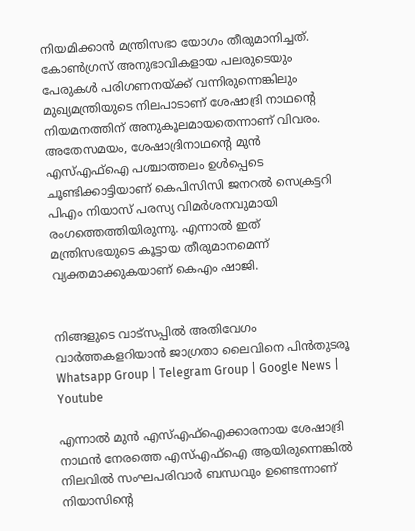നിയമിക്കാന്‍ മന്ത്രിസഭാ യോഗം തീരുമാനിച്ചത്. കോണ്‍ഗ്രസ് അനുഭാവികളായ പലരുടെയും പേരുകള്‍ പരിഗണനയ്ക്ക് വന്നിരുന്നെങ്കിലും മുഖ്യമന്ത്രിയുടെ നിലപാടാണ് ശേഷാദ്രി നാഥന്‍റെ നിയമനത്തിന് അനുകൂലമായതെന്നാണ് വിവരം. അതേസമയം, ശേഷാദ്രിനാഥന്‍റെ മുന്‍ എസ്‌എഫ്‌ഐ പശ്ചാത്തലം ഉള്‍പ്പെടെ ചൂണ്ടിക്കാട്ടിയാണ് കെപിസിസി ജനറല്‍ സെക്രട്ടറി പിഎം നിയാസ് പരസ്യ വിമര്‍ശനവുമായി രംഗത്തെത്തിയിരുന്നു. എന്നാല്‍ ഇത് മന്ത്രിസഭയുടെ കൂട്ടായ തീരുമാനമെന്ന് വ്യക്തമാക്കുകയാണ് കെഎം ഷാജി.


നിങ്ങളുടെ വാട്സപ്പിൽ അതിവേഗം വാർത്തകളറിയാൻ ജാഗ്രതാ ലൈവിനെ പിൻതുടരൂ Whatsapp Group | Telegram Group | Google News | Youtube

എന്നാല്‍ മുന്‍ എസ്‌എഫ്‌ഐക്കാരനായ ശേഷാദ്രി നാഥന്‍ നേരത്തെ എസ്‌എഫ്‌ഐ ആയിരുന്നെങ്കില്‍ നിലവില്‍ സംഘപരിവാര്‍ ബന്ധവും ഉണ്ടെന്നാണ് നിയാസിന്‍റെ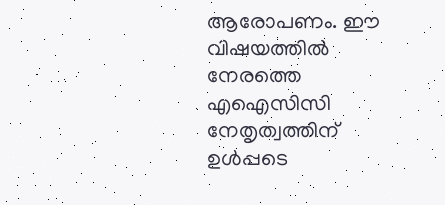ആരോപണം. ഈ വിഷയത്തില്‍ നേരത്തെ എഐസിസി നേതൃത്വത്തിന് ഉള്‍പ്പടെ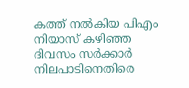കത്ത് നല്‍കിയ പിഎം നിയാസ് കഴിഞ്ഞ ദിവസം സര്‍ക്കാര്‍ നിലപാടിനെതിരെ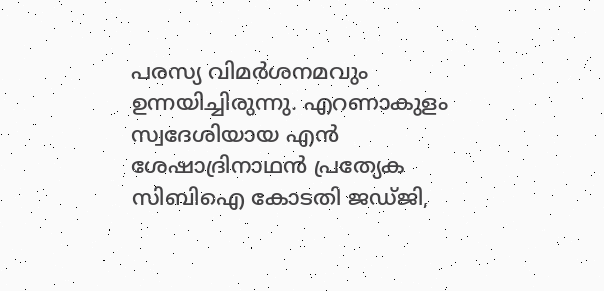പരസ്യ വിമര്‍ശനമവും ഉന്നയിച്ചിരുന്നു. എറണാകുളം സ്വദേശിയായ എന്‍ ശേഷാദ്രിനാഥന്‍ പ്രത്യേക സിബിഐ കോടതി ജഡ്ജി,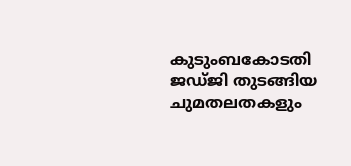കുടുംബകോടതി ജഡ്‍ജി തുടങ്ങിയ ചുമതലതകളും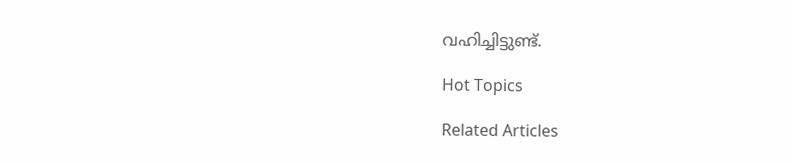വഹിച്ചിട്ടുണ്ട്.

Hot Topics

Related Articles